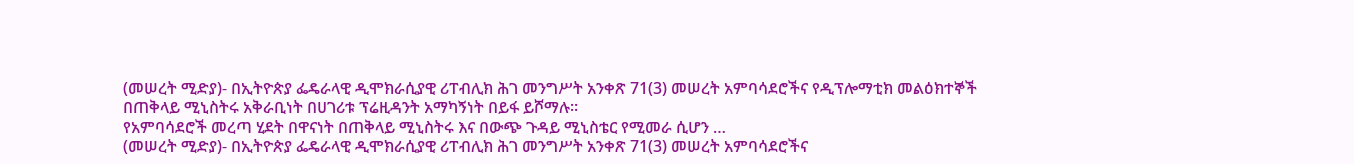(መሠረት ሚድያ)- በኢትዮጵያ ፌዴራላዊ ዲሞክራሲያዊ ሪፐብሊክ ሕገ መንግሥት አንቀጽ 71(3) መሠረት አምባሳደሮችና የዲፕሎማቲክ መልዕክተኞች በጠቅላይ ሚኒስትሩ አቅራቢነት በሀገሪቱ ፕሬዚዳንት አማካኝነት በይፋ ይሾማሉ።
የአምባሳደሮች መረጣ ሂደት በዋናነት በጠቅላይ ሚኒስትሩ እና በውጭ ጉዳይ ሚኒስቴር የሚመራ ሲሆን …
(መሠረት ሚድያ)- በኢትዮጵያ ፌዴራላዊ ዲሞክራሲያዊ ሪፐብሊክ ሕገ መንግሥት አንቀጽ 71(3) መሠረት አምባሳደሮችና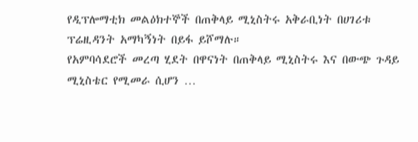የዲፕሎማቲክ መልዕክተኞች በጠቅላይ ሚኒስትሩ አቅራቢነት በሀገሪቱ ፕሬዚዳንት አማካኝነት በይፋ ይሾማሉ።
የአምባሳደሮች መረጣ ሂደት በዋናነት በጠቅላይ ሚኒስትሩ እና በውጭ ጉዳይ ሚኒስቴር የሚመራ ሲሆን …